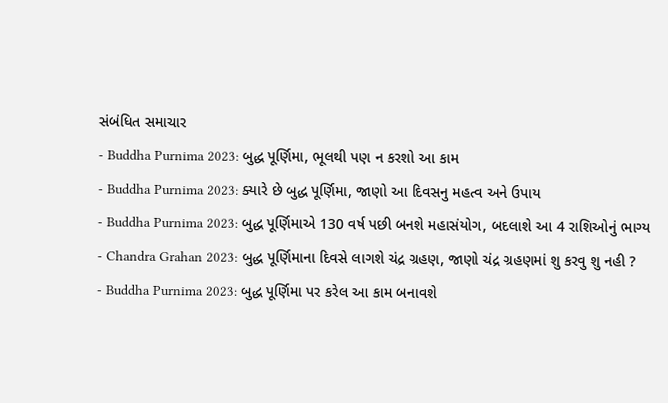સંબંધિત સમાચાર
- Buddha Purnima 2023: બુદ્ધ પૂર્ણિમા, ભૂલથી પણ ન કરશો આ કામ
- Buddha Purnima 2023: ક્યારે છે બુદ્ધ પૂર્ણિમા, જાણો આ દિવસનુ મહત્વ અને ઉપાય
- Buddha Purnima 2023: બુદ્ધ પૂર્ણિમાએ 130 વર્ષ પછી બનશે મહાસંયોગ, બદલાશે આ 4 રાશિઓનું ભાગ્ય
- Chandra Grahan 2023: બુદ્ધ પૂર્ણિમાના દિવસે લાગશે ચંદ્ર ગ્રહણ, જાણો ચંદ્ર ગ્રહણમાં શુ કરવુ શુ નહી ?
- Buddha Purnima 2023: બુદ્ધ પૂર્ણિમા પર કરેલ આ કામ બનાવશે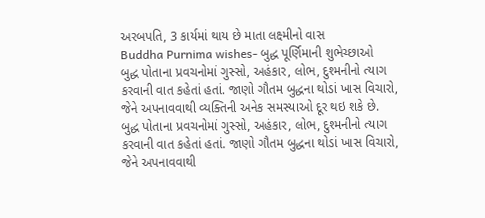અરબપતિ, 3 કાર્યમાં થાય છે માતા લક્ષ્મીનો વાસ
Buddha Purnima wishes- બુદ્ધ પૂર્ણિમાની શુભેચ્છાઓ
બુદ્ધ પોતાના પ્રવચનોમાં ગુસ્સો, અહંકાર, લોભ, દુશ્મનીનો ત્યાગ કરવાની વાત કહેતાં હતાં. જાણો ગૌતમ બુદ્ધના થોડાં ખાસ વિચારો, જેને અપનાવવાથી વ્યક્તિની અનેક સમસ્યાઓ દૂર થઇ શકે છે.
બુદ્ધ પોતાના પ્રવચનોમાં ગુસ્સો, અહંકાર, લોભ, દુશ્મનીનો ત્યાગ કરવાની વાત કહેતાં હતાં. જાણો ગૌતમ બુદ્ધના થોડાં ખાસ વિચારો, જેને અપનાવવાથી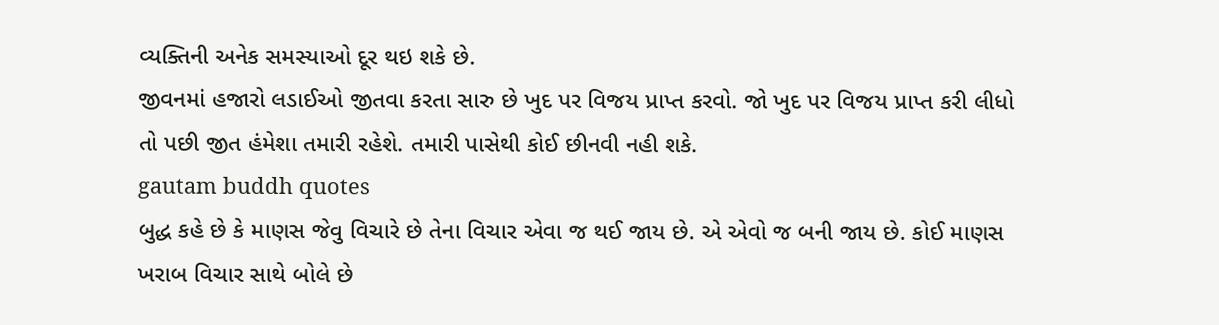વ્યક્તિની અનેક સમસ્યાઓ દૂર થઇ શકે છે.
જીવનમાં હજારો લડાઈઓ જીતવા કરતા સારુ છે ખુદ પર વિજય પ્રાપ્ત કરવો. જો ખુદ પર વિજય પ્રાપ્ત કરી લીધો તો પછી જીત હંમેશા તમારી રહેશે. તમારી પાસેથી કોઈ છીનવી નહી શકે.
gautam buddh quotes
બુદ્ધ કહે છે કે માણસ જેવુ વિચારે છે તેના વિચાર એવા જ થઈ જાય છે. એ એવો જ બની જાય છે. કોઈ માણસ ખરાબ વિચાર સાથે બોલે છે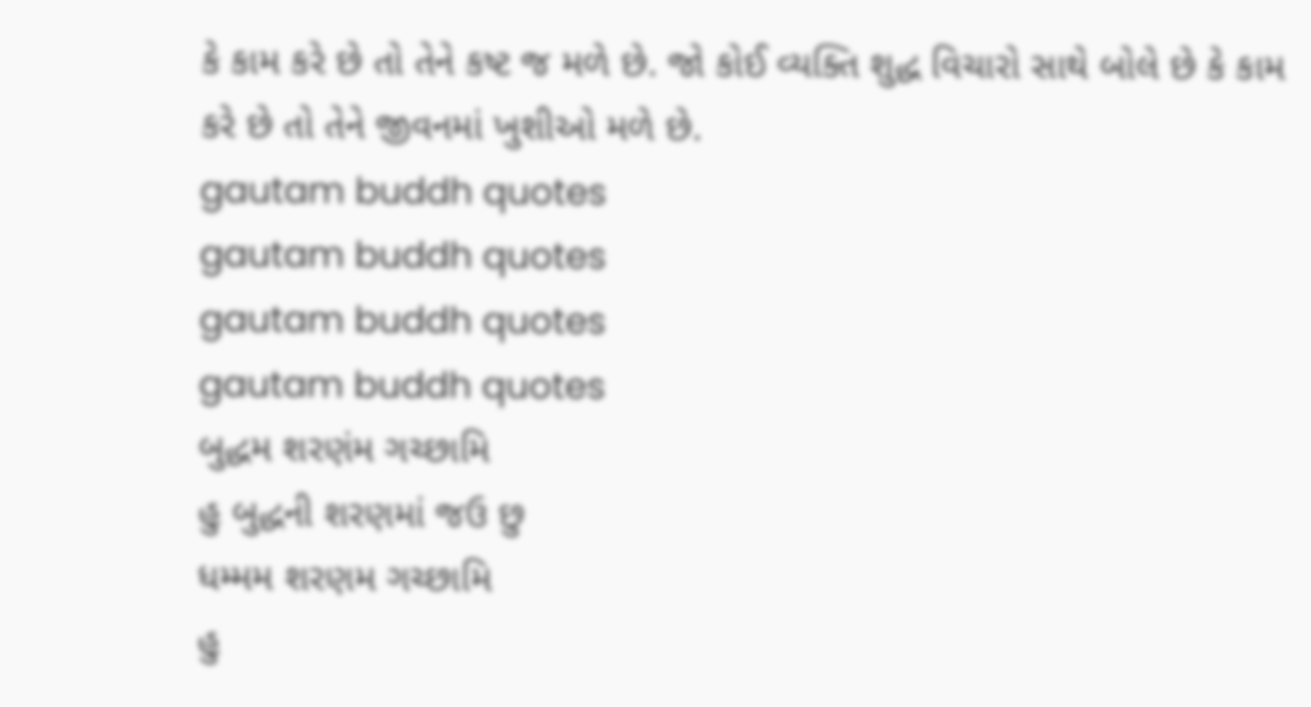કે કામ કરે છે તો તેને કષ્ટ જ મળે છે. જો કોઈ વ્યક્તિ શુદ્ધ વિચારો સાથે બોલે છે કે કામ કરે છે તો તેને જીવનમાં ખુશીઓ મળે છે.
gautam buddh quotes
gautam buddh quotes
gautam buddh quotes
gautam buddh quotes
બુદ્ધમ શરણંમ ગચ્છામિ
હુ બુદ્ધની શરણમાં જઉ છુ
ધમ્મમ શરણમ ગચ્છામિ
હુ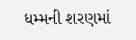ધમ્મની શરણમાં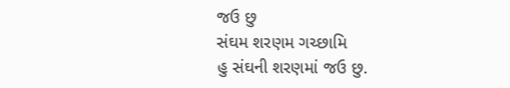જઉ છુ
સંઘમ શરણમ ગચ્છામિ
હુ સંઘની શરણમાં જઉ છુ.